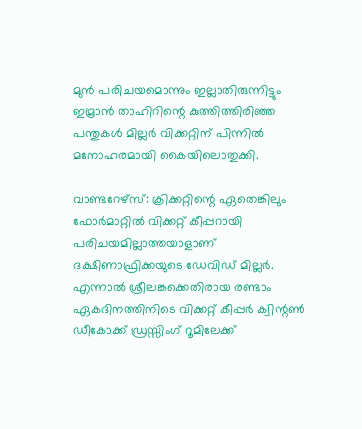മുന്‍ പരിചയമൊന്നും ഇല്ലാതിരുന്നിട്ടും ഇമ്രാന്‍ താഹിറിന്റെ കുത്തിത്തിരിഞ്ഞ പന്തുകള്‍ മില്ലര്‍ വിക്കറ്റിന് പിന്നില്‍ മനോഹരമായി കൈയിലൊതുക്കി.

വാണ്ടറേഴ്സ്: ക്രിക്കറ്റിന്റെ ഏതെങ്കിലും ഫോര്‍മാറ്റില്‍ വിക്കറ്റ് കീപ്പറായി പരിചയമില്ലാത്തയാളാണ് ദക്ഷിണാഫ്രിക്കയുടെ ഡേവിഡ് മില്ലര്‍. എന്നാല്‍ ശ്രീലങ്കക്കെതിരായ രണ്ടാം ഏകദിനത്തിനിടെ വിക്കറ്റ് കീപ്പര്‍ ക്വിന്റണ്‍ ഡീകോക്ക് ഡ്രസ്സിംഗ് റൂമിലേക്ക്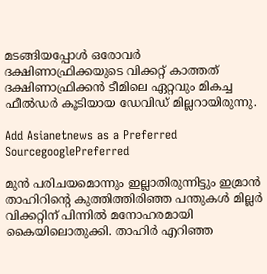മടങ്ങിയപ്പോള്‍ ഒരോവര്‍ ദക്ഷിണാഫ്രിക്കയുടെ വിക്കറ്റ് കാത്തത് ദക്ഷിണാഫ്രിക്കന്‍ ടീമിലെ ഏറ്റവും മികച്ച ഫീല്‍ഡര്‍ കൂടിയായ ഡേവിഡ് മില്ലറായിരുന്നു.

Add Asianetnews as a Preferred SourcegooglePreferred

മുന്‍ പരിചയമൊന്നും ഇല്ലാതിരുന്നിട്ടും ഇമ്രാന്‍ താഹിറിന്റെ കുത്തിത്തിരിഞ്ഞ പന്തുകള്‍ മില്ലര്‍ വിക്കറ്റിന് പിന്നില്‍ മനോഹരമായി കൈയിലൊതുക്കി. താഹിര്‍ എറിഞ്ഞ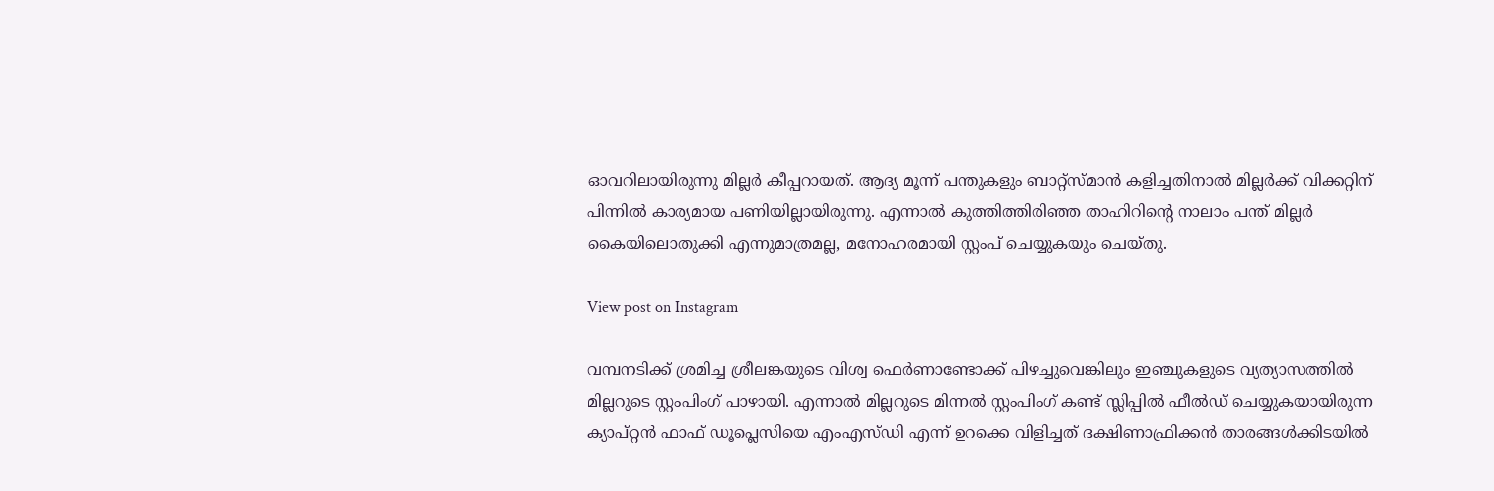ഓവറിലായിരുന്നു മില്ലര്‍ കീപ്പറായത്. ആദ്യ മൂന്ന് പന്തുകളും ബാറ്റ്സ്മാന്‍ കളിച്ചതിനാല്‍ മില്ലര്‍ക്ക് വിക്കറ്റിന് പിന്നില്‍ കാര്യമായ പണിയില്ലായിരുന്നു. എന്നാല്‍ കുത്തിത്തിരിഞ്ഞ താഹിറിന്റെ നാലാം പന്ത് മില്ലര്‍ കൈയിലൊതുക്കി എന്നുമാത്രമല്ല, മനോഹരമായി സ്റ്റംപ് ചെയ്യുകയും ചെയ്തു.

View post on Instagram

വമ്പനടിക്ക് ശ്രമിച്ച ശ്രീലങ്കയുടെ വിശ്വ ഫെര്‍ണാണ്ടോക്ക് പിഴച്ചുവെങ്കിലും ഇഞ്ചുകളുടെ വ്യത്യാസത്തില്‍ മില്ലറുടെ സ്റ്റംപിംഗ് പാഴായി. എന്നാല്‍ മില്ലറുടെ മിന്നല്‍ സ്റ്റംപിംഗ് കണ്ട് സ്ലിപ്പില്‍ ഫീല്‍ഡ് ചെയ്യുകയായിരുന്ന ക്യാപ്റ്റന്‍ ഫാഫ് ഡൂപ്ലെസിയെ എംഎസ്ഡി എന്ന് ഉറക്കെ വിളിച്ചത് ദക്ഷിണാഫ്രിക്കന്‍ താരങ്ങള്‍ക്കിടയില്‍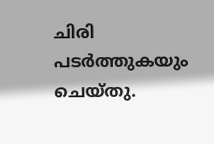ചിരി പടര്‍ത്തുകയും ചെയ്തു.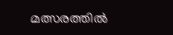മത്സരത്തില്‍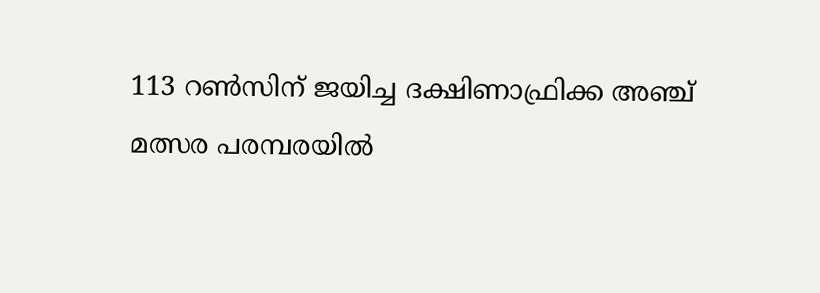113 റണ്‍സിന് ജയിച്ച ദക്ഷിണാഫ്രിക്ക അഞ്ച് മത്സര പരമ്പരയില്‍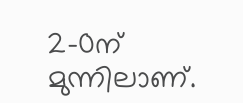2-0ന് മുന്നിലാണ്.